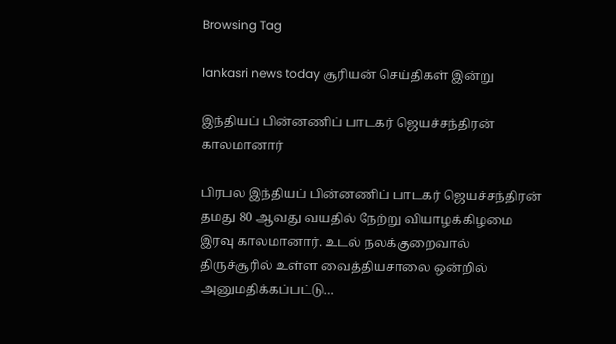Browsing Tag

lankasri news today சூரியன் செய்திகள் இன்று

இந்தியப் பின்னணிப் பாடகர் ஜெயச்சந்திரன் காலமானார்

பிரபல இந்தியப் பின்னணிப் பாடகர் ஜெயச்சந்திரன் தமது 80 ஆவது வயதில் நேற்று வியாழக்கிழமை இரவு காலமானார். உடல் நலக்குறைவால் திருச்சூரில் உள்ள வைத்தியசாலை ஒன்றில் அனுமதிக்கப்பட்டு…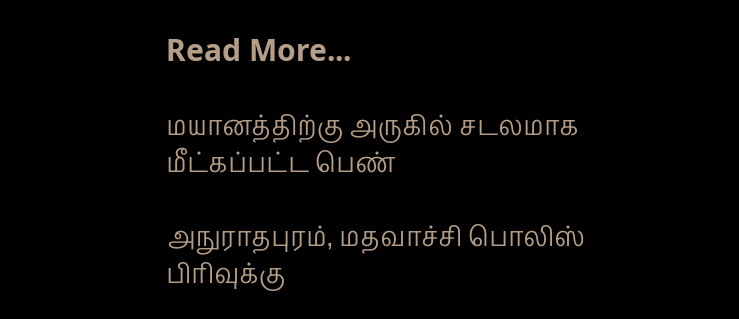Read More...

மயானத்திற்கு அருகில் சடலமாக மீட்கப்பட்ட பெண்

அநுராதபுரம், மதவாச்சி பொலிஸ் பிரிவுக்கு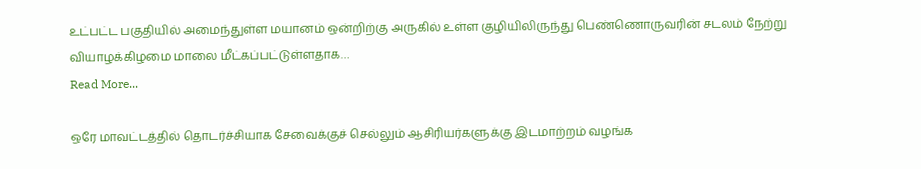உட்பட்ட பகுதியில் அமைந்துள்ள மயானம் ஒன்றிற்கு அருகில் உள்ள குழியிலிருந்து பெண்ணொருவரின் சடலம் நேற்று வியாழக்கிழமை மாலை மீட்கப்பட்டுள்ளதாக…
Read More...

ஒரே மாவட்டத்தில் தொடர்ச்சியாக சேவைக்குச் செல்லும் ஆசிரியர்களுக்கு இடமாற்றம் வழங்க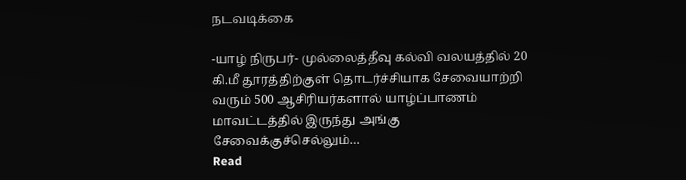நடவடிக்கை

-யாழ் நிருபர்- முல்லைத்தீவு கல்வி வலயத்தில் 20 கி.மீ தூரத்திற்குள் தொடர்ச்சியாக சேவையாற்றி வரும் 500 ஆசிரியர்களால் யாழ்ப்பாணம் மாவட்டத்தில் இருந்து அங்கு சேவைக்குச்செல்லும்…
Read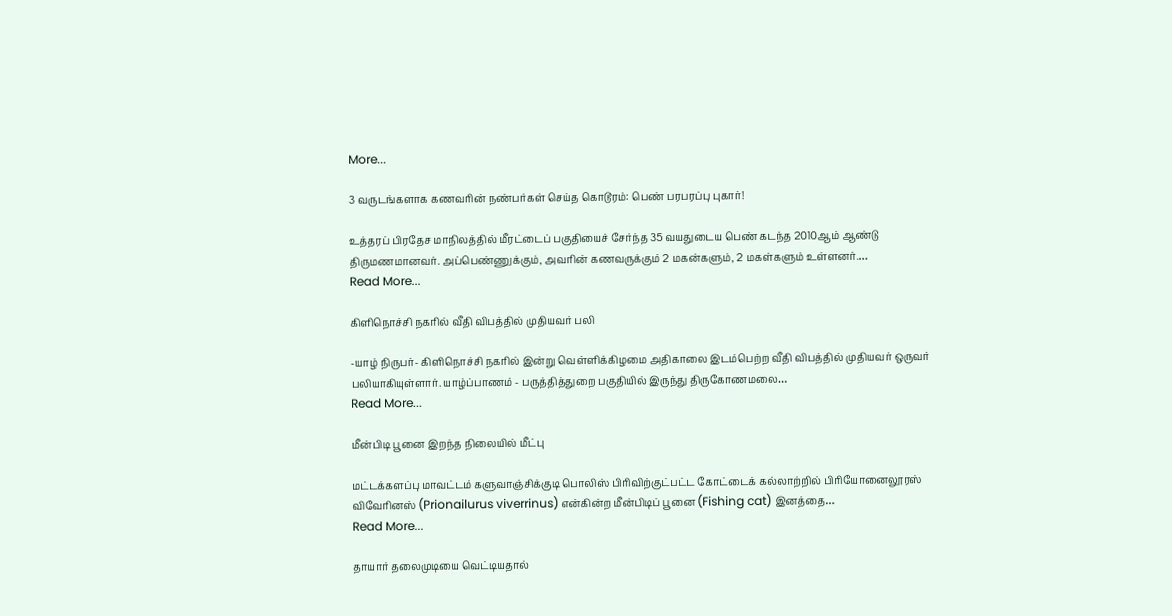More...

3 வருடங்களாக கணவரின் நண்பர்கள் செய்த கொடூரம்: பெண் பரபரப்பு புகார்!

உத்தரப் பிரதேச மாநிலத்தில் மீரட்டைப் பகுதியைச் சேர்ந்த 35 வயதுடைய பெண் கடந்த 2010ஆம் ஆண்டு திருமணமானவர். அப்பெண்ணுக்கும், அவரின் கணவருக்கும் 2 மகன்களும், 2 மகள்களும் உள்ளனர்.…
Read More...

கிளிநொச்சி நகரில் வீதி விபத்தில் முதியவர் பலி

-யாழ் நிருபர்- கிளிநொச்சி நகரில் இன்று வெள்ளிக்கிழமை அதிகாலை இடம்பெற்ற வீதி விபத்தில் முதியவர் ஒருவர் பலியாகியுள்ளார். யாழ்ப்பாணம் - பருத்தித்துறை பகுதியில் இருந்து திருகோணமலை…
Read More...

மீன்பிடி பூனை இறந்த நிலையில் மீட்பு

மட்டக்களப்பு மாவட்டம் களுவாஞ்சிக்குடி பொலிஸ் பிரிவிற்குட்பட்ட கோட்டைக் கல்லாற்றில் பிரியோனைலூரஸ் விவேரினஸ் (Prionailurus viverrinus) என்கின்ற மீன்பிடிப் பூனை (Fishing cat) இனத்தை…
Read More...

தாயார் தலைமுடியை வெட்டியதால்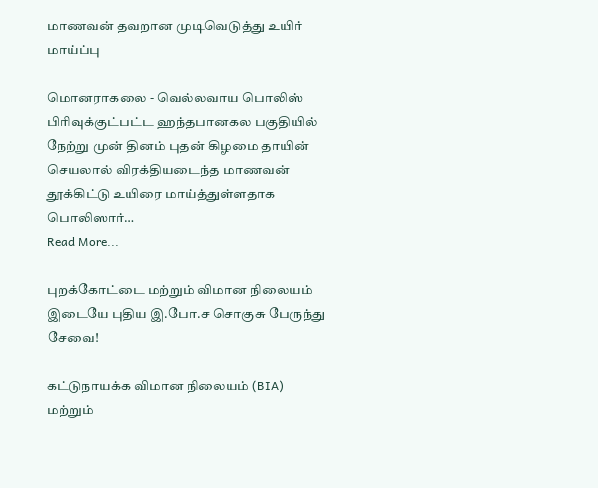மாணவன் தவறான முடிவெடுத்து உயிர் மாய்ப்பு

மொனராகலை - வெல்லவாய பொலிஸ் பிரிவுக்குட்பட்ட ஹந்தபானகல பகுதியில் நேற்று முன் தினம் புதன் கிழமை தாயின் செயலால் விரக்தியடைந்த மாணவன் தூக்கிட்டு உயிரை மாய்த்துள்ளதாக பொலிஸார்…
Read More...

புறக்கோட்டை மற்றும் விமான நிலையம் இடையே புதிய இ.போ.ச சொகுசு பேருந்து சேவை!

கட்டுநாயக்க விமான நிலையம் (BIA)  மற்றும்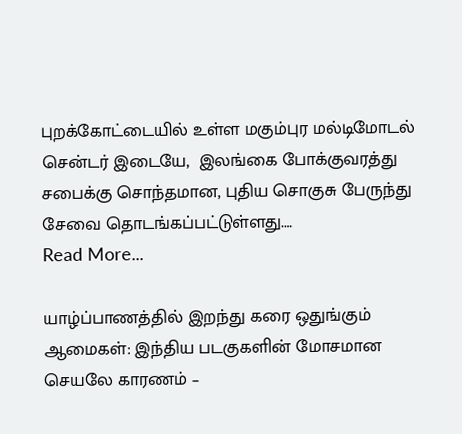புறக்கோட்டையில் உள்ள மகும்புர மல்டிமோடல் சென்டர் இடையே,  இலங்கை போக்குவரத்து சபைக்கு சொந்தமான, புதிய சொகுசு பேருந்து சேவை தொடங்கப்பட்டுள்ளது.…
Read More...

யாழ்ப்பாணத்தில் இறந்து கரை ஒதுங்கும் ஆமைகள்: இந்திய படகுகளின் மோசமான செயலே காரணம் –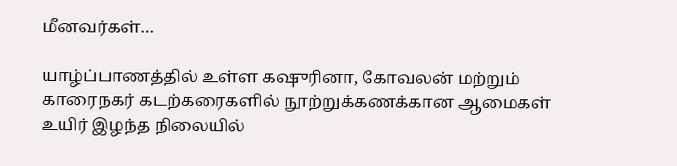மீனவர்கள்…

யாழ்ப்பாணத்தில் உள்ள கஷுரினா, கோவலன் மற்றும் காரைநகர் கடற்கரைகளில் நூற்றுக்கணக்கான ஆமைகள் உயிர் இழந்த நிலையில்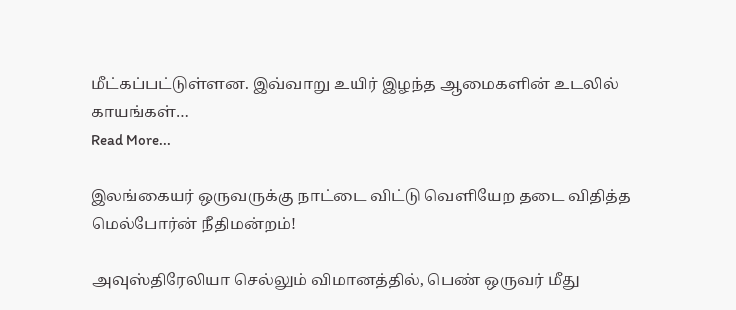மீட்கப்பட்டுள்ளன. இவ்வாறு உயிர் இழந்த ஆமைகளின் உடலில் காயங்கள்…
Read More...

இலங்கையர் ஒருவருக்கு நாட்டை விட்டு வெளியேற தடை விதித்த மெல்போர்ன் நீதிமன்றம்!

அவுஸ்திரேலியா செல்லும் விமானத்தில், பெண் ஒருவர் மீது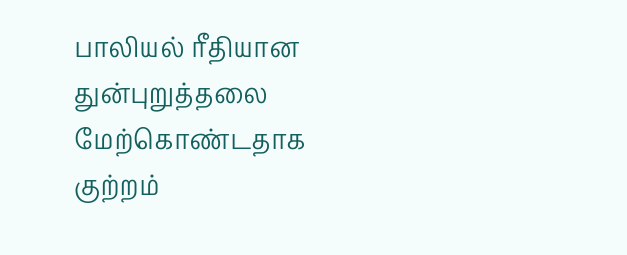பாலியல் ரீதியான துன்புறுத்தலை மேற்கொண்டதாக குற்றம்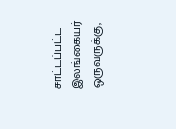சாட்டப்பட்ட இலங்கையர் ஒருவருக்கு,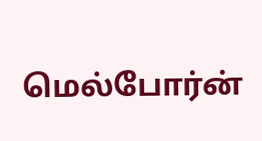மெல்போர்ன்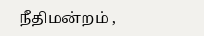நீதிமன்றம் ,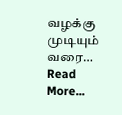வழக்கு முடியும் வரை…
Read More...